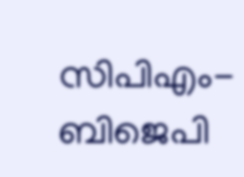സിപിഎം-ബിജെപി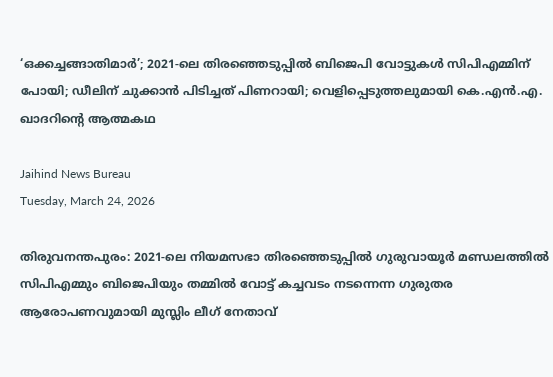‘ഒക്കച്ചങ്ങാതിമാര്‍’; 2021-ലെ തിരഞ്ഞെടുപ്പില്‍ ബിജെപി വോട്ടുകള്‍ സിപിഎമ്മിന് പോയി; ഡീലിന് ചുക്കാന്‍ പിടിച്ചത് പിണറായി; വെളിപ്പെടുത്തലുമായി കെ.എന്‍.എ. ഖാദറിന്റെ ആത്മകഥ

Jaihind News Bureau
Tuesday, March 24, 2026

തിരുവനന്തപുരം: 2021-ലെ നിയമസഭാ തിരഞ്ഞെടുപ്പില്‍ ഗുരുവായൂര്‍ മണ്ഡലത്തില്‍ സിപിഎമ്മും ബിജെപിയും തമ്മില്‍ വോട്ട് കച്ചവടം നടന്നെന്ന ഗുരുതര ആരോപണവുമായി മുസ്ലിം ലീഗ് നേതാവ്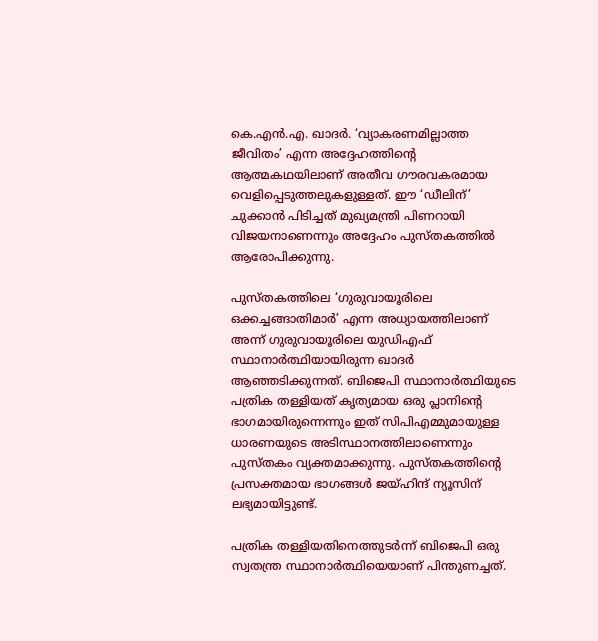കെ.എന്‍.എ. ഖാദര്‍. ‘വ്യാകരണമില്ലാത്ത ജീവിതം’ എന്ന അദ്ദേഹത്തിന്റെ ആത്മകഥയിലാണ് അതീവ ഗൗരവകരമായ വെളിപ്പെടുത്തലുകളുള്ളത്. ഈ ‘ഡീലിന്’ ചുക്കാന്‍ പിടിച്ചത് മുഖ്യമന്ത്രി പിണറായി വിജയനാണെന്നും അദ്ദേഹം പുസ്തകത്തില്‍ ആരോപിക്കുന്നു.

പുസ്തകത്തിലെ ‘ഗുരുവായൂരിലെ ഒക്കച്ചങ്ങാതിമാര്‍’ എന്ന അധ്യായത്തിലാണ് അന്ന് ഗുരുവായൂരിലെ യുഡിഎഫ് സ്ഥാനാര്‍ത്ഥിയായിരുന്ന ഖാദര്‍ ആഞ്ഞടിക്കുന്നത്. ബിജെപി സ്ഥാനാര്‍ത്ഥിയുടെ പത്രിക തള്ളിയത് കൃത്യമായ ഒരു പ്ലാനിന്റെ ഭാഗമായിരുന്നെന്നും ഇത് സിപിഎമ്മുമായുള്ള ധാരണയുടെ അടിസ്ഥാനത്തിലാണെന്നും പുസ്തകം വ്യക്തമാക്കുന്നു. പുസ്തകത്തിന്റെ പ്രസക്തമായ ഭാഗങ്ങള്‍ ജയ്ഹിന്ദ് ന്യൂസിന് ലഭ്യമായിട്ടുണ്ട്.

പത്രിക തള്ളിയതിനെത്തുടര്‍ന്ന് ബിജെപി ഒരു സ്വതന്ത്ര സ്ഥാനാര്‍ത്ഥിയെയാണ് പിന്തുണച്ചത്.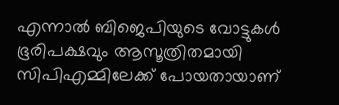എന്നാല്‍ ബിജെപിയുടെ വോട്ടുകള്‍ ഭൂരിപക്ഷവും ആസൂത്രിതമായി സിപിഎമ്മിലേക്ക് പോയതായാണ്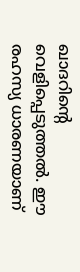ഖാദറിന്റെ വെളിപ്പെടുത്തല്‍. ഈ രഹസ്യ ധാരണയാണ്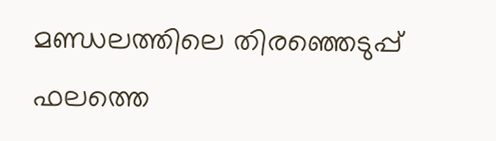മണ്ഡലത്തിലെ തിരഞ്ഞെടുപ്പ് ഫലത്തെ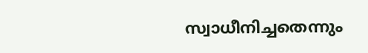സ്വാധീനിച്ചതെന്നും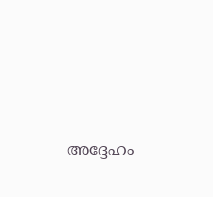അദ്ദേഹം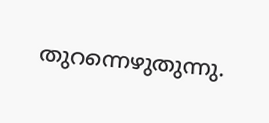തുറന്നെഴുതുന്നു.